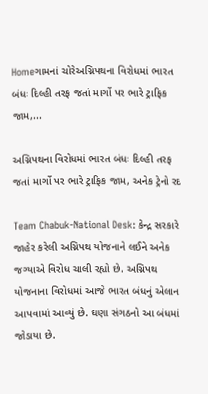Homeગામનાં ચોરેઅગ્નિપથના વિરોધમાં ભારત બંધઃ દિલ્હી તરફ જતાં માર્ગો પર ભારે ટ્રાફિક જામ,...

અગ્નિપથના વિરોધમાં ભારત બંધઃ દિલ્હી તરફ જતાં માર્ગો પર ભારે ટ્રાફિક જામ, અનેક ટ્રેનો રદ

Team Chabuk-National Desk: કેન્દ્ર સરકારે જાહેર કરેલી અગ્નિપથ યોજનાને લઈને અનેક જગ્યાએ વિરોધ ચાલી રહ્યો છે. અગ્નિપથ યોજનાના વિરોધમાં આજે ભારત બંધનું એલાન આપવામાં આવ્યું છે. ઘણા સંગઠનો આ બંધમાં જોડાયા છે.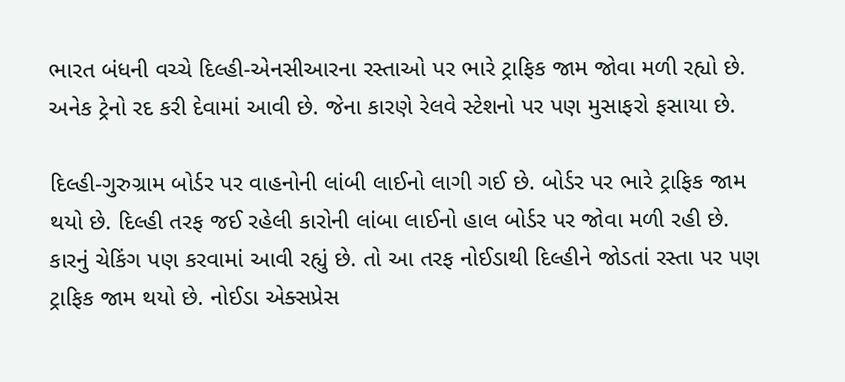ભારત બંધની વચ્ચે દિલ્હી-એનસીઆરના રસ્તાઓ પર ભારે ટ્રાફિક જામ જોવા મળી રહ્યો છે. અનેક ટ્રેનો રદ કરી દેવામાં આવી છે. જેના કારણે રેલવે સ્ટેશનો પર પણ મુસાફરો ફસાયા છે.

દિલ્હી-ગુરુગ્રામ બોર્ડર પર વાહનોની લાંબી લાઈનો લાગી ગઈ છે. બોર્ડર પર ભારે ટ્રાફિક જામ થયો છે. દિલ્હી તરફ જઈ રહેલી કારોની લાંબા લાઈનો હાલ બોર્ડર પર જોવા મળી રહી છે. કારનું ચેકિંગ પણ કરવામાં આવી રહ્યું છે. તો આ તરફ નોઈડાથી દિલ્હીને જોડતાં રસ્તા પર પણ ટ્રાફિક જામ થયો છે. નોઈડા એક્સપ્રેસ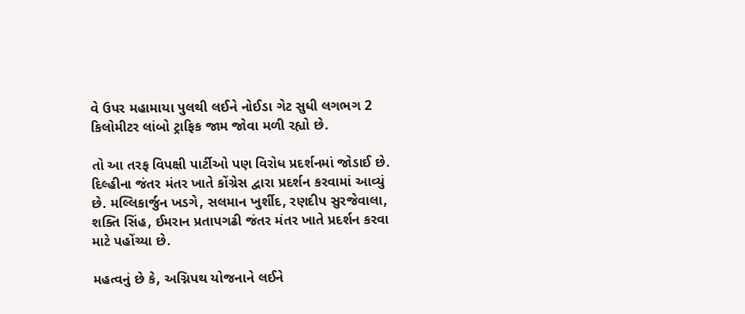વે ઉપર મહામાયા પુલથી લઈને નોઈડા ગેટ સુધી લગભગ 2 કિલોમીટર લાંબો ટ્રાફિક જામ જોવા મળી રહ્યો છે.

તો આ તરફ વિપક્ષી પાર્ટીઓ પણ વિરોધ પ્રદર્શનમાં જોડાઈ છે. દિલ્હીના જંતર મંતર ખાતે કોંગ્રેસ દ્વારા પ્રદર્શન કરવામાં આવ્યું છે. મલ્લિકાર્જુન ખડગે, સલમાન ખુર્શીદ, રણદીપ સુરજેવાલા, શક્તિ સિંહ, ઈમરાન પ્રતાપગઢી જંતર મંતર ખાતે પ્રદર્શન કરવા માટે પહોંચ્યા છે.

મહત્વનું છે કે, અગ્નિપથ યોજનાને લઈને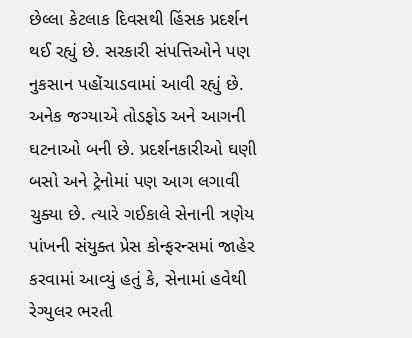છેલ્લા કેટલાક દિવસથી હિંસક પ્રદર્શન થઈ રહ્યું છે. સરકારી સંપત્તિઓને પણ નુકસાન પહોંચાડવામાં આવી રહ્યું છે. અનેક જગ્યાએ તોડફોડ અને આગની ઘટનાઓ બની છે. પ્રદર્શનકારીઓ ઘણી બસો અને ટ્રેનોમાં પણ આગ લગાવી ચુક્યા છે. ત્યારે ગઈકાલે સેનાની ત્રણેય પાંખની સંયુક્ત પ્રેસ કોન્ફરન્સમાં જાહેર કરવામાં આવ્યું હતું કે, સેનામાં હવેથી રેગ્યુલર ભરતી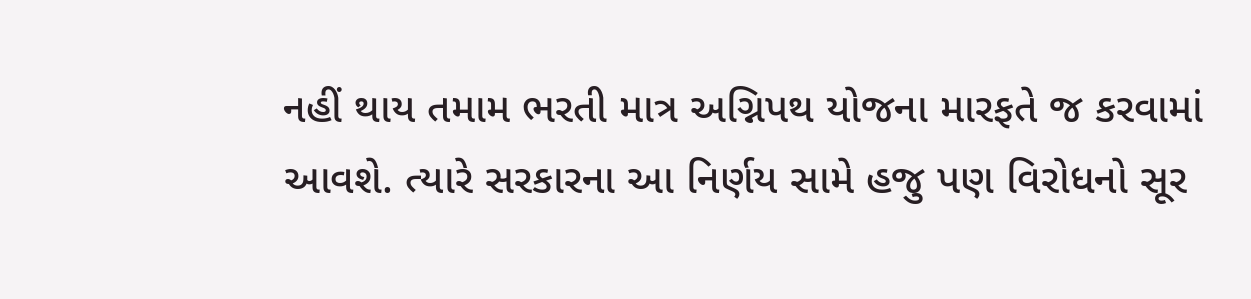નહીં થાય તમામ ભરતી માત્ર અગ્નિપથ યોજના મારફતે જ કરવામાં આવશે. ત્યારે સરકારના આ નિર્ણય સામે હજુ પણ વિરોધનો સૂર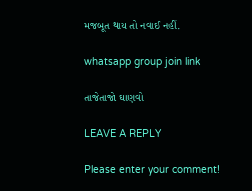મજબૂત થાય તો નવાઈ નહીં.

whatsapp group join link

તાજેતાજો ઘાણવો

LEAVE A REPLY

Please enter your comment!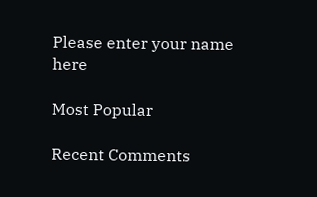Please enter your name here

Most Popular

Recent Comments